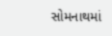સોમનાથમાં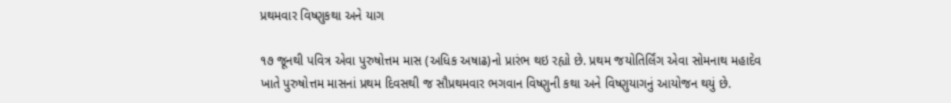પ્રથમવાર વિષ્ણુકથા અને યાગ

૧૭ જૂનથી પવિત્ર એવા પુરુષોત્તમ માસ (અધિક અષાઢ)નો પ્રારંભ થઇ રહ્યો છે. પ્રથમ જયોતિર્લિંગ એવા સોમનાથ મહાદેવ ખાતે પુરુષોત્તમ માસનાં પ્રથમ દિવસથી જ સૌપ્રથમવાર ભગવાન વિષ્ણુની કથા અને વિષ્ણુયાગનું આયોજન થયું છે.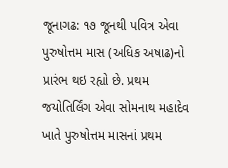જૂનાગઢ: ૧૭ જૂનથી પવિત્ર એવા પુરુષોત્તમ માસ (અધિક અષાઢ)નો પ્રારંભ થઇ રહ્યો છે. પ્રથમ જયોતિર્લિંગ એવા સોમનાથ મહાદેવ ખાતે પુરુષોત્તમ માસનાં પ્રથમ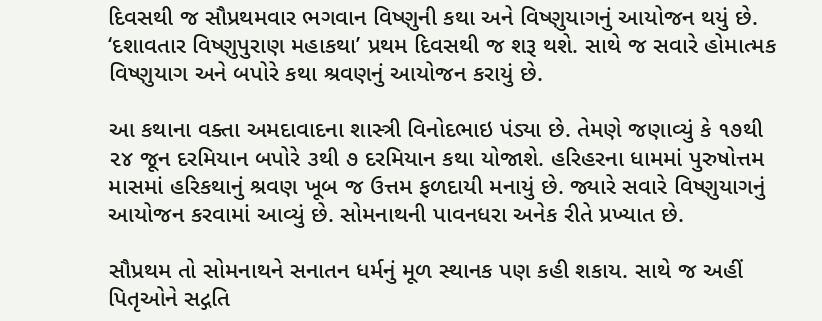દિવસથી જ સૌપ્રથમવાર ભગવાન વિષ્ણુની કથા અને વિષ્ણુયાગનું આયોજન થયું છે. ‘દશાવતાર વિષ્ણુપુરાણ મહાકથા’ પ્રથમ દિવસથી જ શરૂ થશે. સાથે જ સવારે હોમાત્મક વિષ્ણુયાગ અને બપોરે કથા શ્રવણનું આયોજન કરાયું છે.

આ કથાના વક્તા અમદાવાદના શાસ્ત્રી વિનોદભાઇ પંડ્યા છે. તેમણે જણાવ્યું કે ૧૭થી ૨૪ જૂન દરમિયાન બપોરે ૩થી ૭ દરમિયાન કથા યોજાશે. હરિહરના ધામમાં પુરુષોત્તમ માસમાં હરિકથાનું શ્રવણ ખૂબ જ ઉત્તમ ફળદાયી મનાયું છે. જ્યારે સવારે વિષ્ણુયાગનું આયોજન કરવામાં આવ્યું છે. સોમનાથની પાવનધરા અનેક રીતે પ્રખ્યાત છે.

સૌપ્રથમ તો સોમનાથને સનાતન ધર્મનું મૂળ સ્થાનક પણ કહી શકાય. સાથે જ અહીં પિતૃઓને સદ્ગતિ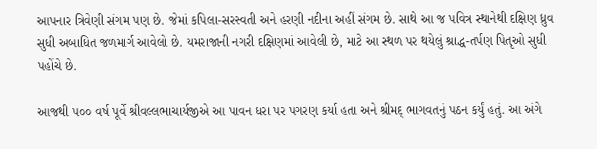આપનાર ત્રિવેણી સંગમ પણ છે. જેમાં કપિલા-સરસ્વતી અને હરણી નદીના અહીં સંગમ છે. સાથે આ જ પવિત્ર સ્થાનેથી દક્ષિણ ધ્રુવ સુધી અબાધિત જળમાર્ગ આવેલો છે. યમરાજાની નગરી દક્ષિણમાં આવેલી છે, માટે આ સ્થળ પર થયેલું શ્રાદ્ધ-તર્પણ પિતૃઓ સુધી પહોંચે છે.

આજથી ૫૦૦ વર્ષ પૂર્વે શ્રીવલ્લભાચાર્યજીએ આ પાવન ધરા પર પગરણ કર્યા હતા અને શ્રીમદ્ ભાગવતનું પઠન કર્યું હતું. આ અંગે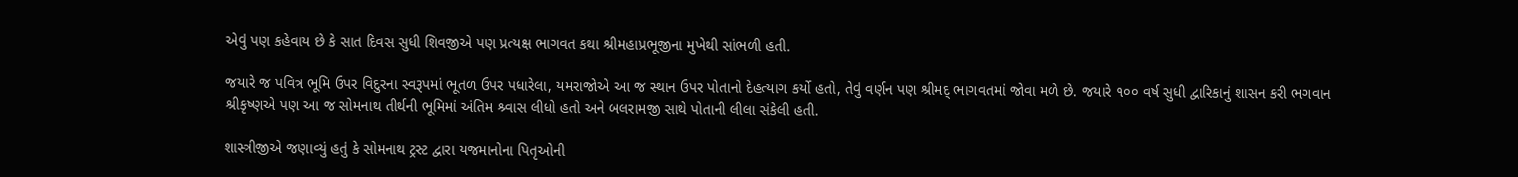એવું પણ કહેવાય છે કે સાત દિવસ સુધી શિવજીએ પણ પ્રત્યક્ષ ભાગવત કથા શ્રીમહાપ્રભૂજીના મુખેથી સાંભળી હતી.

જયારે જ પવિત્ર ભૂમિ ઉપર વિદુરના સ્વરૂપમાં ભૂતળ ઉપર પધારેલા, યમરાજોએ આ જ સ્થાન ઉપર પોતાનો દેહત્યાગ કર્યો હતો, તેવું વર્ણન પણ શ્રીમદ્ ભાગવતમાં જોવા મળે છે. જયારે ૧૦૦ વર્ષ સુધી દ્વારિકાનું શાસન કરી ભગવાન શ્રીકૃષ્ણએ પણ આ જ સોમનાથ તીર્થની ભૂમિમાં અંતિમ શ્ર્વાસ લીધો હતો અને બલરામજી સાથે પોતાની લીલા સંકેલી હતી.

શાસ્ત્રીજીએ જણાવ્યું હતું કે સોમનાથ ટ્રસ્ટ દ્વારા યજમાનોના પિતૃઓની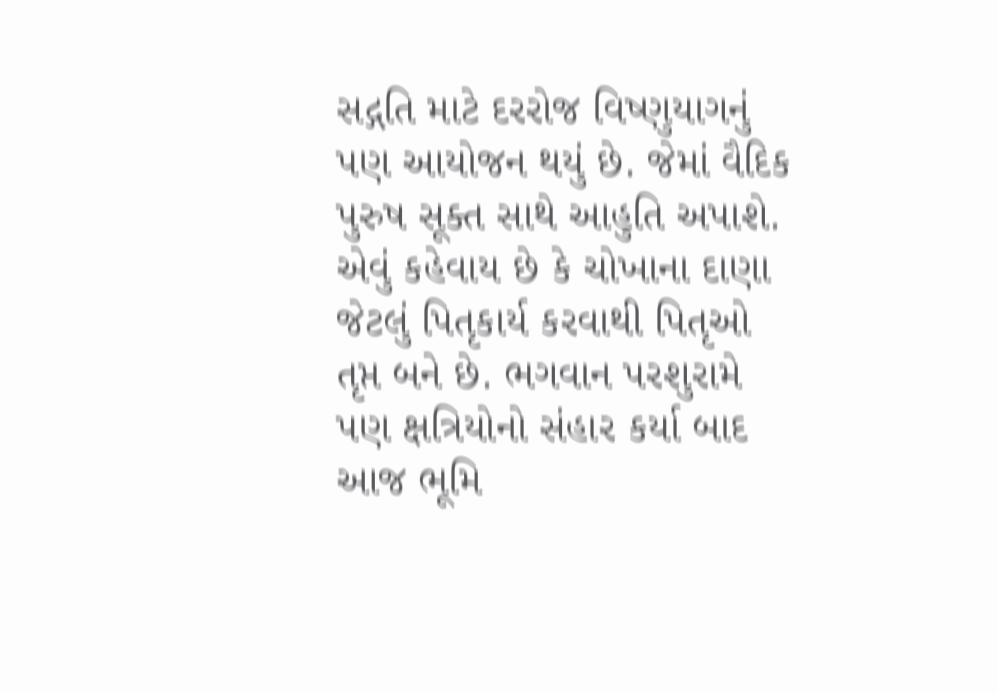સદ્ગતિ માટે દરરોજ વિષ્ણુયાગનું પણ આયોજન થયું છે. જેમાં વૈદિક પુરુષ સૂક્ત સાથે આહુતિ અપાશે. એવું કહેવાય છે કે ચોખાના દાણા જેટલું પિતૃકાર્ય કરવાથી પિતૃઓ તૃપ્ત બને છે. ભગવાન પરશુરામે પણ ક્ષત્રિયોનો સંહાર કર્યા બાદ આજ ભૂમિ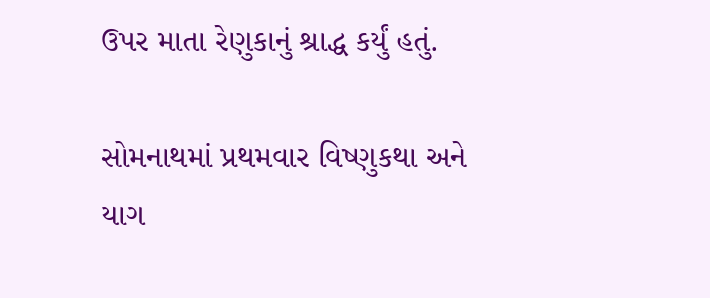ઉપર માતા રેણુકાનું શ્રાદ્ધ કર્યું હતું.

સોમનાથમાં પ્રથમવાર વિષ્ણુકથા અને યાગ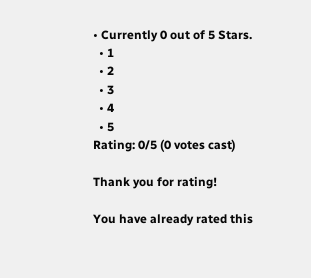• Currently 0 out of 5 Stars.
  • 1
  • 2
  • 3
  • 4
  • 5
Rating: 0/5 (0 votes cast)

Thank you for rating!

You have already rated this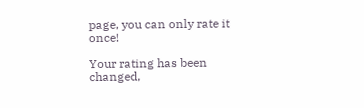page, you can only rate it once!

Your rating has been changed,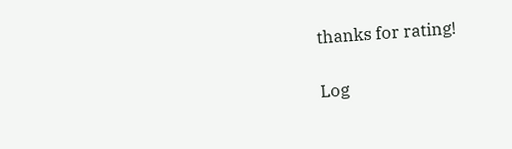thanks for rating!

Log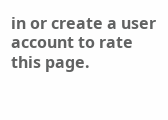in or create a user account to rate this page.